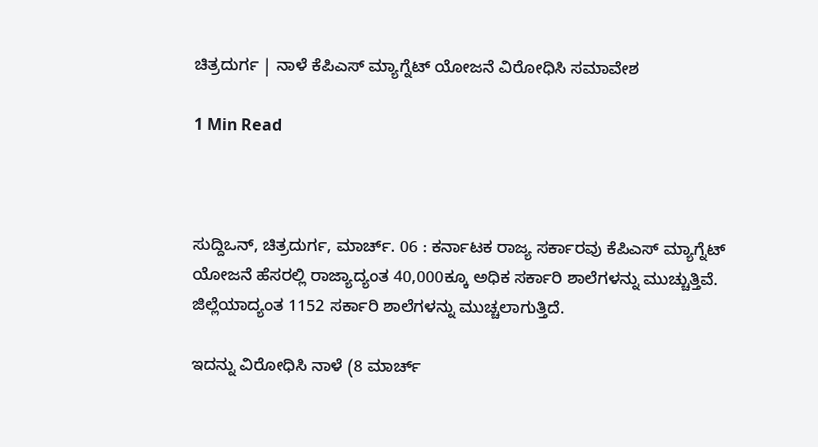ಚಿತ್ರದುರ್ಗ | ನಾಳೆ ಕೆಪಿಎಸ್ ಮ್ಯಾಗ್ನೆಟ್ ಯೋಜನೆ ವಿರೋಧಿಸಿ ಸಮಾವೇಶ

1 Min Read



ಸುದ್ದಿಒನ್, ಚಿತ್ರದುರ್ಗ, ಮಾರ್ಚ್. 06 : ಕರ್ನಾಟಕ ರಾಜ್ಯ ಸರ್ಕಾರವು ಕೆಪಿಎಸ್ ಮ್ಯಾಗ್ನೆಟ್ ಯೋಜನೆ ಹೆಸರಲ್ಲಿ ರಾಜ್ಯಾದ್ಯಂತ 40,000ಕ್ಕೂ ಅಧಿಕ ಸರ್ಕಾರಿ ಶಾಲೆಗಳನ್ನು ಮುಚ್ಚುತ್ತಿವೆ. ಜಿಲ್ಲೆಯಾದ್ಯಂತ 1152 ಸರ್ಕಾರಿ ಶಾಲೆಗಳನ್ನು ಮುಚ್ಚಲಾಗುತ್ತಿದೆ.

ಇದನ್ನು ವಿರೋಧಿಸಿ ನಾಳೆ (8 ಮಾರ್ಚ್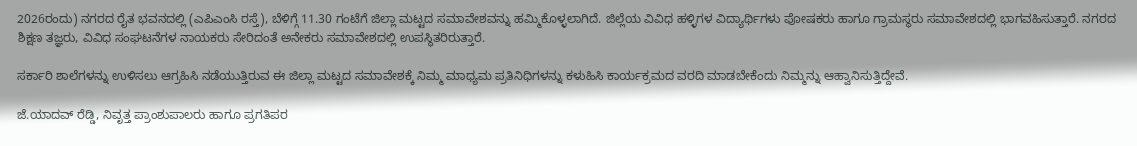2026ರಂದು) ನಗರದ ರೈತ ಭವನದಲ್ಲಿ (ಎಪಿಎಂಸಿ ರಸ್ತೆ), ಬೆಳಿಗ್ಗೆ 11.30 ಗಂಟೆಗೆ ಜಿಲ್ಲಾ ಮಟ್ಟದ ಸಮಾವೇಶವನ್ನು ಹಮ್ಮಿಕೊಳ್ಳಲಾಗಿದೆ. ಜಿಲ್ಲೆಯ ವಿವಿಧ ಹಳ್ಳಿಗಳ ವಿದ್ಯಾರ್ಥಿಗಳು ಪೋಷಕರು ಹಾಗೂ ಗ್ರಾಮಸ್ಥರು ಸಮಾವೇಶದಲ್ಲಿ ಭಾಗವಹಿಸುತ್ತಾರೆ. ನಗರದ ಶಿಕ್ಷಣ ತಜ್ಞರು, ವಿವಿಧ ಸಂಘಟನೆಗಳ ನಾಯಕರು ಸೇರಿದಂತೆ ಅನೇಕರು ಸಮಾವೇಶದಲ್ಲಿ ಉಪಸ್ಥಿತರಿರುತ್ತಾರೆ.

ಸರ್ಕಾರಿ ಶಾಲೆಗಳನ್ನು ಉಳಿಸಲು ಆಗ್ರಹಿಸಿ ನಡೆಯುತ್ತಿರುವ ಈ ಜಿಲ್ಲಾ ಮಟ್ಟದ ಸಮಾವೇಶಕ್ಕೆ ನಿಮ್ಮ ಮಾಧ್ಯಮ ಪ್ರತಿನಿಧಿಗಳನ್ನು ಕಳುಹಿಸಿ ಕಾರ್ಯಕ್ರಮದ ವರದಿ ಮಾಡಬೇಕೆಂದು ನಿಮ್ಮನ್ನು ಆಹ್ವಾನಿಸುತ್ತಿದ್ದೇವೆ.

ಜೆ.ಯಾದವ್ ರೆಡ್ಡಿ, ನಿವೃತ್ತ ಪ್ರಾಂಶುಪಾಲರು ಹಾಗೂ ಪ್ರಗತಿಪರ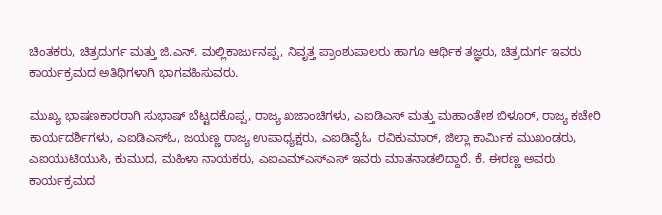ಚಿಂತಕರು, ಚಿತ್ರದುರ್ಗ ಮತ್ತು ಜಿ.ಎನ್. ಮಲ್ಲಿಕಾರ್ಜುನಪ್ಪ, ನಿವೃತ್ತ ಪ್ರಾಂಶುಪಾಲರು ಹಾಗೂ ಆರ್ಥಿಕ ತಜ್ಞರು, ಚಿತ್ರದುರ್ಗ ಇವರು ಕಾರ್ಯಕ್ರಮದ ಅತಿಥಿಗಳಾಗಿ ಭಾಗವಹಿಸುವರು.

ಮುಖ್ಯ ಭಾಷಣಕಾರರಾಗಿ ಸುಭಾಷ್ ಬೆಟ್ಟದಕೊಪ್ಪ, ರಾಜ್ಯ ಖಜಾಂಚಿಗಳು, ಎಐಡಿಎಸ್ ಮತ್ತು ಮಹಾಂತೇಶ ಬಿಳೂರ್, ರಾಜ್ಯ ಕಚೇರಿ ಕಾರ್ಯದರ್ಶಿಗಳು, ಎಐಡಿಎಸ್ಓ, ಜಯಣ್ಣ ರಾಜ್ಯ ಉಪಾಧ್ಯಕ್ಷರು, ಎಐಡಿವೈಓ  ರವಿಕುಮಾರ್, ಜಿಲ್ಲಾ ಕಾರ್ಮಿಕ ಮುಖಂಡರು, ಎಐಯುಟಿಯುಸಿ, ಕುಮುದ, ಮಹಿಳಾ ನಾಯಕರು, ಎಐಎಮ್ಎಸ್ಎಸ್ ಇವರು ಮಾತನಾಡಲಿದ್ದಾರೆ. ಕೆ. ಈರಣ್ಣ ಅವರು ಕಾರ್ಯಕ್ರಮದ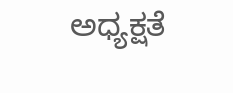ಅಧ್ಯಕ್ಷತೆ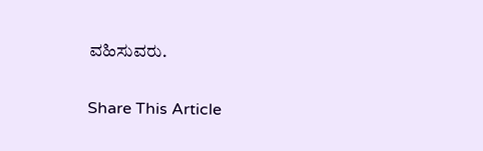ವಹಿಸುವರು.

Share This Article